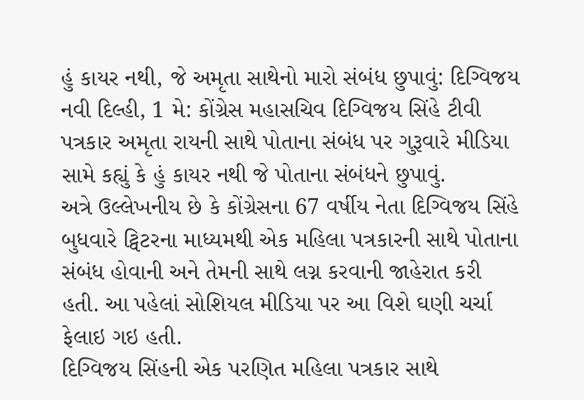હું કાયર નથી, જે અમૃતા સાથેનો મારો સંબંધ છુપાવું: દિગ્વિજય
નવી દિલ્હી, 1 મે: કોંગ્રેસ મહાસચિવ દિગ્વિજય સિંહે ટીવી પત્રકાર અમૃતા રાયની સાથે પોતાના સંબંધ પર ગુરૂવારે મીડિયા સામે કહ્યું કે હું કાયર નથી જે પોતાના સંબંધને છુપાવું.
અત્રે ઉલ્લેખનીય છે કે કોંગ્રેસના 67 વર્ષીય નેતા દિગ્વિજય સિંહે બુધવારે ટ્વિટરના માધ્યમથી એક મહિલા પત્રકારની સાથે પોતાના સંબંધ હોવાની અને તેમની સાથે લગ્ન કરવાની જાહેરાત કરી હતી. આ પહેલાં સોશિયલ મીડિયા પર આ વિશે ઘણી ચર્ચા ફેલાઇ ગઇ હતી.
દિગ્વિજય સિંહની એક પરણિત મહિલા પત્રકાર સાથે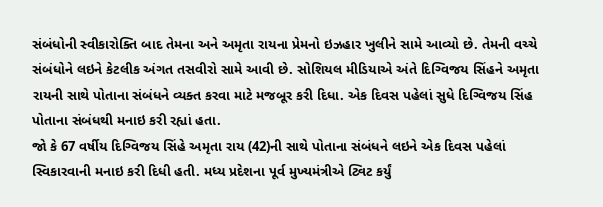સંબંધોની સ્વીકારોક્તિ બાદ તેમના અને અમૃતા રાયના પ્રેમનો ઇઝહાર ખુલીને સામે આવ્યો છે. તેમની વચ્ચે સંબંધોને લઇને કેટલીક અંગત તસવીરો સામે આવી છે. સોશિયલ મીડિયાએ અંતે દિગ્વિજય સિંહને અમૃતા રાયની સાથે પોતાના સંબંધને વ્યક્ત કરવા માટે મજબૂર કરી દિધા. એક દિવસ પહેલાં સુધે દિગ્વિજય સિંહ પોતાના સંબંધથી મનાઇ કરી રહ્યાં હતા.
જો કે 67 વર્ષીય દિગ્વિજય સિંહે અમૃતા રાય (42)ની સાથે પોતાના સંબંધને લઇને એક દિવસ પહેલાં સ્વિકારવાની મનાઇ કરી દિધી હતી. મધ્ય પ્રદેશના પૂર્વ મુખ્યમંત્રીએ ટ્વિટ કર્યું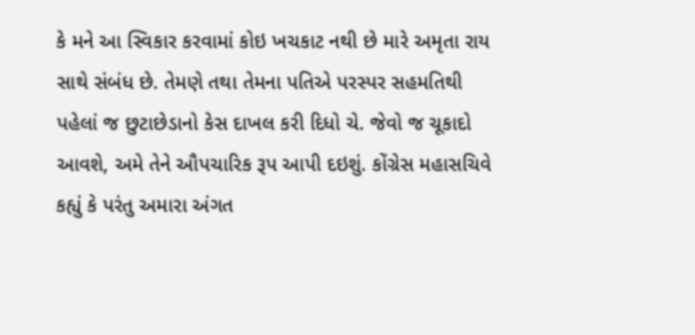કે મને આ સ્વિકાર કરવામાં કોઇ ખચકાટ નથી છે મારે અમૃતા રાય સાથે સંબંધ છે. તેમણે તથા તેમના પતિએ પરસ્પર સહમતિથી પહેલાં જ છુટાછેડાનો કેસ દાખલ કરી દિધો ચે. જેવો જ ચૂકાદો આવશે, અમે તેને ઔપચારિક રૂપ આપી દઇશું. કોંગ્રેસ મહાસચિવે કહ્યું કે પરંતુ અમારા અંગત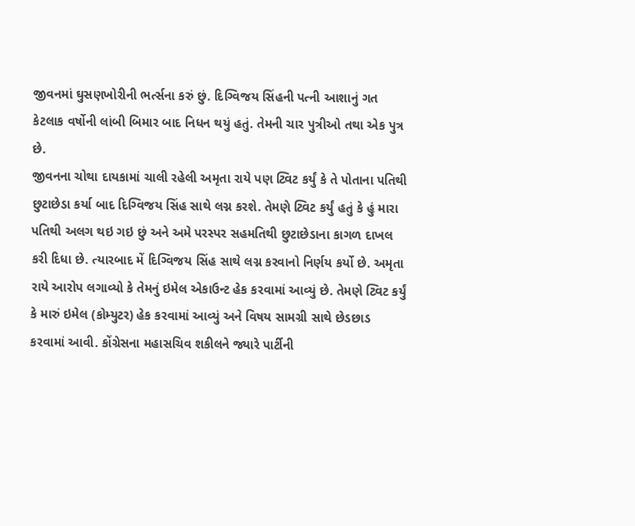જીવનમાં ઘુસણખોરીની ભર્ત્સના કરું છું. દિગ્વિજય સિંહની પત્ની આશાનું ગત કેટલાક વર્ષોની લાંબી બિમાર બાદ નિધન થયું હતું. તેમની ચાર પુત્રીઓ તથા એક પુત્ર છે.
જીવનના ચોથા દાયકામાં ચાલી રહેલી અમૃતા રાયે પણ ટ્વિટ કર્યું કે તે પોતાના પતિથી છુટાછેડા કર્યા બાદ દિગ્વિજય સિંહ સાથે લગ્ન કરશે. તેમણે ટ્વિટ કર્યું હતું કે હું મારા પતિથી અલગ થઇ ગઇ છું અને અમે પરસ્પર સહમતિથી છુટાછેડાના કાગળ દાખલ કરી દિધા છે. ત્યારબાદ મેં દિગ્વિજય સિંહ સાથે લગ્ન કરવાનો નિર્ણય કર્યો છે. અમૃતા રાયે આરોપ લગાવ્યો કે તેમનું ઇમેલ એકાઉન્ટ હેક કરવામાં આવ્યું છે. તેમણે ટ્વિટ કર્યું કે મારું ઇમેલ (કોમ્યુટર) હેક કરવામાં આવ્યું અને વિષય સામગ્રી સાથે છેડછાડ કરવામાં આવી. કોંગ્રેસના મહાસચિવ શકીલને જ્યારે પાર્ટીની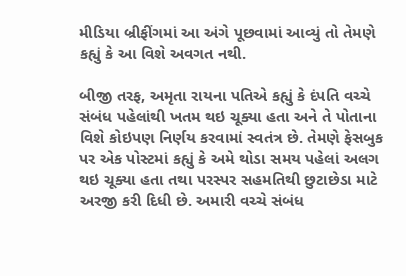મીડિયા બ્રીફીંગમાં આ અંગે પૂછવામાં આવ્યું તો તેમણે કહ્યું કે આ વિશે અવગત નથી.

બીજી તરફ, અમૃતા રાયના પતિએ કહ્યું કે દંપતિ વચ્ચે સંબંધ પહેલાંથી ખતમ થઇ ચૂક્યા હતા અને તે પોતાના વિશે કોઇપણ નિર્ણય કરવામાં સ્વતંત્ર છે. તેમણે ફેસબુક પર એક પોસ્ટમાં કહ્યું કે અમે થોડા સમય પહેલાં અલગ થઇ ચૂક્યા હતા તથા પરસ્પર સહમતિથી છુટાછેડા માટે અરજી કરી દિધી છે. અમારી વચ્ચે સંબંધ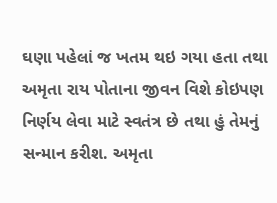ઘણા પહેલાં જ ખતમ થઇ ગયા હતા તથા અમૃતા રાય પોતાના જીવન વિશે કોઇપણ નિર્ણય લેવા માટે સ્વતંત્ર છે તથા હું તેમનું સન્માન કરીશ. અમૃતા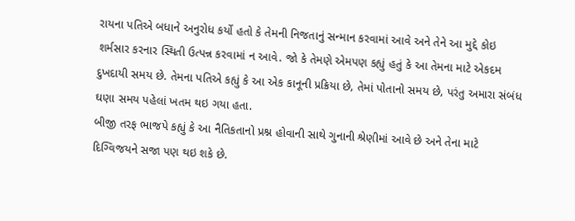રાયના પતિએ બધાને અનુરોધ કર્યો હતો કે તેમની નિજતાનું સન્માન કરવામાં આવે અને તેને આ મુદ્દે કોઇ શર્મસાર કરનાર સ્થિતી ઉત્પન્ન કરવામાં ન આવે. જો કે તેમણે એમપણ કહ્યું હતું કે આ તેમના માટે એકદમ દુખદાયી સમય છે. તેમના પતિએ કહ્યું કે આ એક કાનૂની પ્રક્રિયા છે, તેમાં પોતાનો સમય છે, પરંતુ અમારા સંબંધ ઘણા સમય પહેલાં ખતમ થઇ ગયા હતા.
બીજી તરફ ભાજપે કહ્યું કે આ નૈતિકતાનો પ્રશ્ન હોવાની સાથે ગુનાની શ્રેણીમાં આવે છે અને તેના માટે દિગ્વિજયને સજા પણ થઇ શકે છે.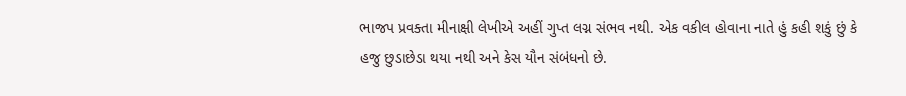ભાજપ પ્રવક્તા મીનાક્ષી લેખીએ અહીં ગુપ્ત લગ્ન સંભવ નથી. એક વકીલ હોવાના નાતે હું કહી શકું છું કે હજુ છુડાછેડા થયા નથી અને કેસ યૌન સંબંધનો છે.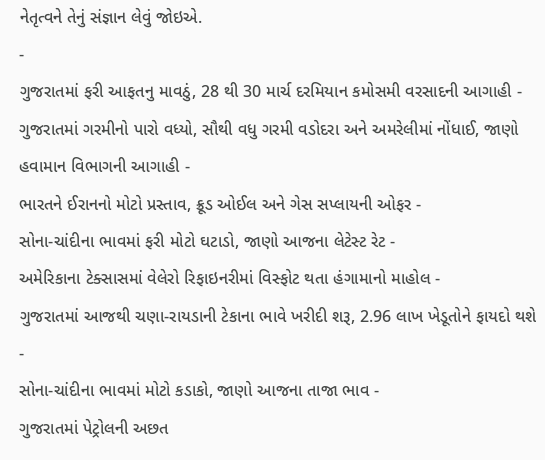નેતૃત્વને તેનું સંજ્ઞાન લેવું જોઇએ.
-
ગુજરાતમાં ફરી આફતનુ માવઠું, 28 થી 30 માર્ચ દરમિયાન કમોસમી વરસાદની આગાહી -
ગુજરાતમાં ગરમીનો પારો વધ્યો, સૌથી વધુ ગરમી વડોદરા અને અમરેલીમાં નોંધાઈ, જાણો હવામાન વિભાગની આગાહી -
ભારતને ઈરાનનો મોટો પ્રસ્તાવ, ક્રૂડ ઓઈલ અને ગેસ સપ્લાયની ઓફર -
સોના-ચાંદીના ભાવમાં ફરી મોટો ઘટાડો, જાણો આજના લેટેસ્ટ રેટ -
અમેરિકાના ટેક્સાસમાં વેલેરો રિફાઇનરીમાં વિસ્ફોટ થતા હંગામાનો માહોલ -
ગુજરાતમાં આજથી ચણા-રાયડાની ટેકાના ભાવે ખરીદી શરૂ, 2.96 લાખ ખેડૂતોને ફાયદો થશે -
સોના-ચાંદીના ભાવમાં મોટો કડાકો, જાણો આજના તાજા ભાવ -
ગુજરાતમાં પેટ્રોલની અછત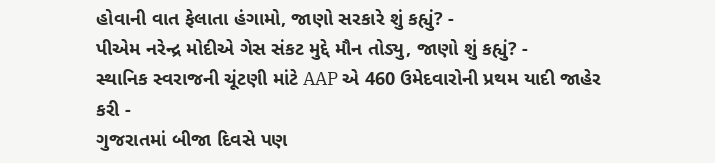હોવાની વાત ફેલાતા હંગામો, જાણો સરકારે શું કહ્યું? -
પીએમ નરેન્દ્ર મોદીએ ગેસ સંકટ મુદ્દે મૌન તોડ્યુ, જાણો શું કહ્યું? -
સ્થાનિક સ્વરાજની ચૂંટણી માંટે AAP એ 460 ઉમેદવારોની પ્રથમ યાદી જાહેર કરી -
ગુજરાતમાં બીજા દિવસે પણ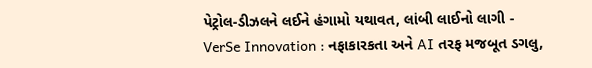પેટ્રોલ-ડીઝલને લઈને હંગામો યથાવત, લાંબી લાઈનો લાગી -
VerSe Innovation : નફાકારકતા અને AI તરફ મજબૂત ડગલુ,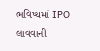ભવિષ્યમાં IPO લાવવાની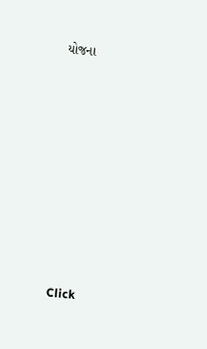યોજના










Click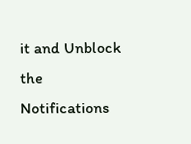it and Unblock the Notifications